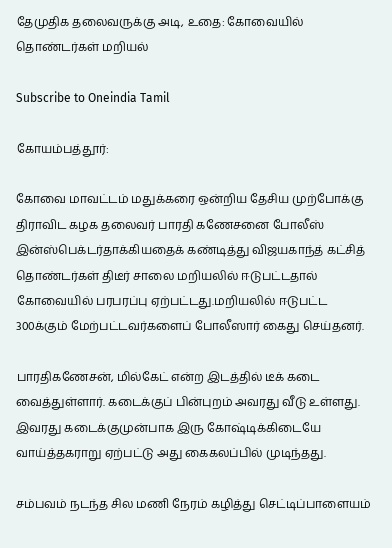தேமுதிக தலைவருக்கு அடி, உதை: கோவையில் தொண்டர்கள் மறியல்

Subscribe to Oneindia Tamil

கோயம்பத்தூர்:

கோவை மாவட்டம் மதுக்கரை ஒன்றிய தேசிய முற்போக்கு திராவிட கழக தலைவர் பாரதி கணேசனை போலீஸ் இன்ஸ்பெக்டர்தாக்கியதைக் கண்டித்து விஜயகாந்த் கட்சித் தொண்டர்கள் திடீர் சாலை மறியலில் ஈடுபட்டதால் கோவையில் பரபரப்பு ஏற்பட்டது.மறியலில் ஈடுபட்ட 300க்கும் மேற்பட்டவர்களைப் போலீஸார் கைது செய்தனர்.

பாரதிகணேசன், மில்கேட் என்ற இடத்தில் டீக் கடை வைத்துள்ளார். கடைக்குப் பின்புறம் அவரது வீடு உள்ளது. இவரது கடைக்குமுன்பாக இரு கோஷ்டிக்கிடையே வாய்த்தகராறு ஏற்பட்டு அது கைகலப்பில் முடிந்தது.

சம்பவம் நடந்த சில மணி நேரம் கழித்து செட்டிப்பாளையம்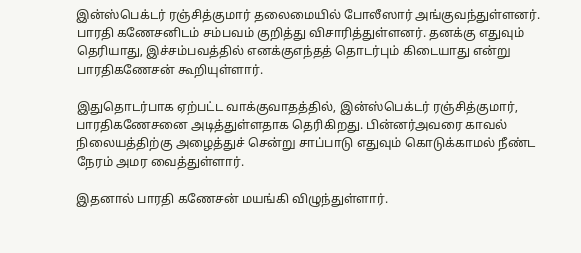இன்ஸ்பெக்டர் ரஞ்சித்குமார் தலைமையில் போலீஸார் அங்குவந்துள்ளனர். பாரதி கணேசனிடம் சம்பவம் குறித்து விசாரித்துள்ளனர். தனக்கு எதுவும் தெரியாது, இச்சம்பவத்தில் எனக்குஎந்தத் தொடர்பும் கிடையாது என்று பாரதிகணேசன் கூறியுள்ளார்.

இதுதொடர்பாக ஏற்பட்ட வாக்குவாதத்தில், இன்ஸ்பெக்டர் ரஞ்சித்குமார், பாரதிகணேசனை அடித்துள்ளதாக தெரிகிறது. பின்னர்அவரை காவல் நிலையத்திற்கு அழைத்துச் சென்று சாப்பாடு எதுவும் கொடுக்காமல் நீண்ட நேரம் அமர வைத்துள்ளார்.

இதனால் பாரதி கணேசன் மயங்கி விழுந்துள்ளார்.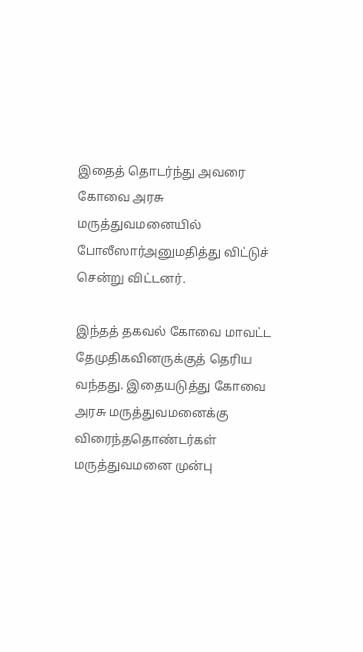இதைத் தொடர்ந்து அவரை கோவை அரசு மருத்துவமனையில் போலீஸார்அனுமதித்து விட்டுச் சென்று விட்டனர்.

இந்தத் தகவல் கோவை மாவட்ட தேமுதிகவினருக்குத் தெரிய வந்தது. இதையடுத்து கோவை அரசு மருத்துவமனைக்கு விரைந்ததொண்டர்கள் மருத்துவமனை முன்பு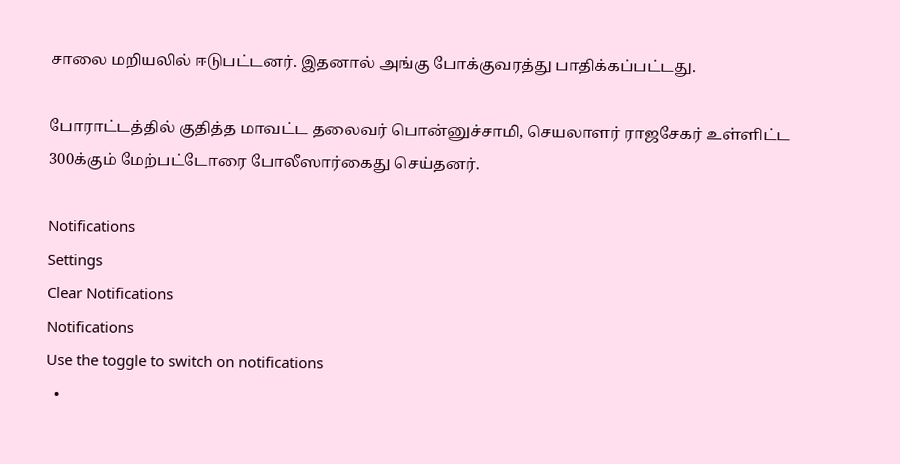சாலை மறியலில் ஈடுபட்டனர். இதனால் அங்கு போக்குவரத்து பாதிக்கப்பட்டது.

போராட்டத்தில் குதித்த மாவட்ட தலைவர் பொன்னுச்சாமி, செயலாளர் ராஜசேகர் உள்ளிட்ட 300க்கும் மேற்பட்டோரை போலீஸார்கைது செய்தனர்.

Notifications
Settings
Clear Notifications
Notifications
Use the toggle to switch on notifications
  •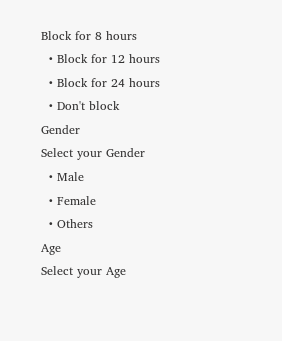Block for 8 hours
  • Block for 12 hours
  • Block for 24 hours
  • Don't block
Gender
Select your Gender
  • Male
  • Female
  • Others
Age
Select your Age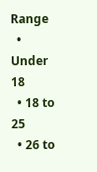Range
  • Under 18
  • 18 to 25
  • 26 to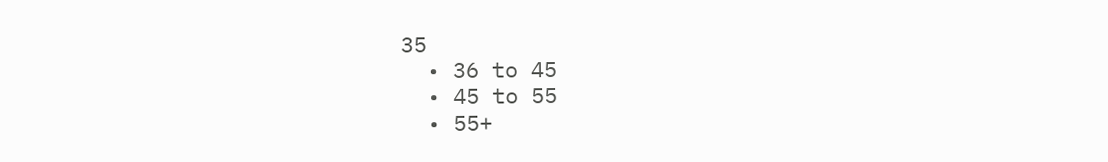35
  • 36 to 45
  • 45 to 55
  • 55+